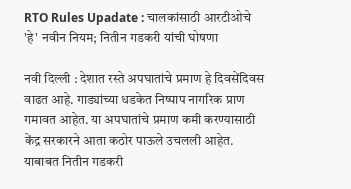RTO Rules Upadate : चालकांसाठी आरटीओचे 'हे' नवीन नियम; नितीन गडकरी यांची घोषणा

नवी दिल्ली : देशात रस्ते अपघातांचे प्रमाण हे दिवसेंदिवस वाढत आहे. गाड्यांच्या धडकेत निष्पाप नागरिक प्राण गमावत आहेत. या अपघातांचे प्रमाण कमी करण्यासाठी केंद्र सरकारने आता कठोर पाऊले उचलली आहेत. याबाबत नितीन गडकरी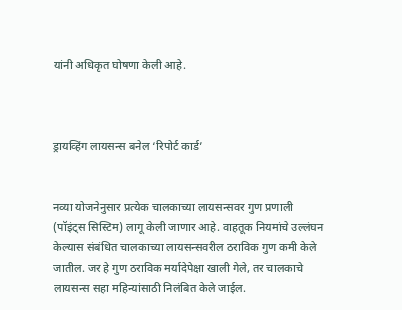यांनी अधिकृत घोषणा केली आहे.



ड्रायव्हिंग लायसन्स बनेल ‘रिपोर्ट कार्ड’


नव्या योजनेनुसार प्रत्येक चालकाच्या लायसन्सवर गुण प्रणाली (पॉइंट्स सिस्टिम) लागू केली जाणार आहे. वाहतूक नियमांचे उल्लंघन केल्यास संबंधित चालकाच्या लायसन्सवरील ठराविक गुण कमी केले जातील. जर हे गुण ठराविक मर्यादेपेक्षा खाली गेले, तर चालकाचे लायसन्स सहा महिन्यांसाठी निलंबित केले जाईल.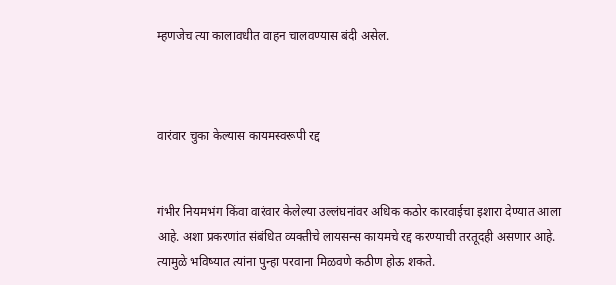म्हणजेच त्या कालावधीत वाहन चालवण्यास बंदी असेल.



वारंवार चुका केल्यास कायमस्वरूपी रद्द


गंभीर नियमभंग किंवा वारंवार केलेल्या उल्लंघनांवर अधिक कठोर कारवाईचा इशारा देण्यात आला आहे. अशा प्रकरणांत संबंधित व्यक्तीचे लायसन्स कायमचे रद्द करण्याची तरतूदही असणार आहे. त्यामुळे भविष्यात त्यांना पुन्हा परवाना मिळवणे कठीण होऊ शकते.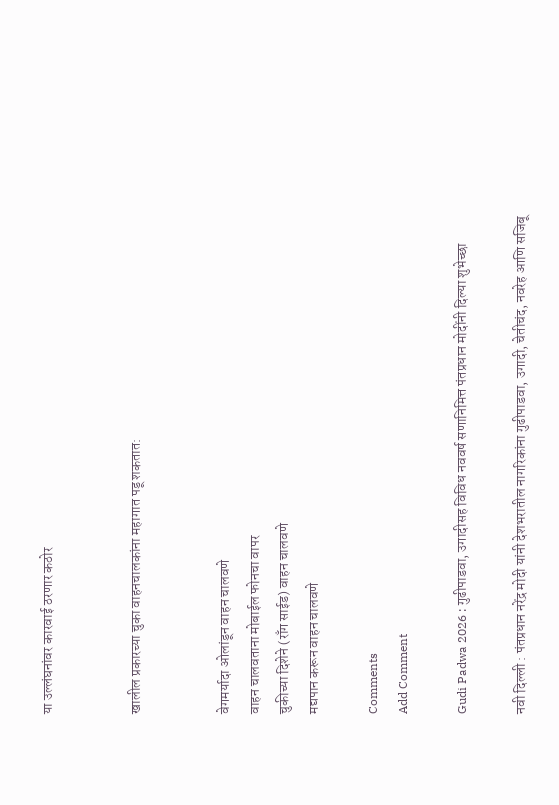या उल्लंघनांवर कारवाई ठरणार कठोर


खालील प्रकारच्या चुका वाहनचालकांना महागात पडू शकतात:


वेगमर्यादा ओलांडून वाहन चालवणे
वाहन चालवताना मोबाईल फोनचा वापर
चुकीच्या दिशेने (राँग साईड) वाहन चालवणे
मद्यपान करून वाहन चालवणे

Comments
Add Comment

Gudi Padwa 2026 : गुढीपाडवा, उगादीसह विविध नववर्ष सणानिमित्त पंतप्रधान मोदींनी दिल्या शुभेच्छा

नवी दिल्ली : पंतप्रधान नरेंद्र मोदी यांनी देशभरातील नागरिकांना गुढीपाडवा, उगादी, चेतीचंद, नवरेह आणि सजिबू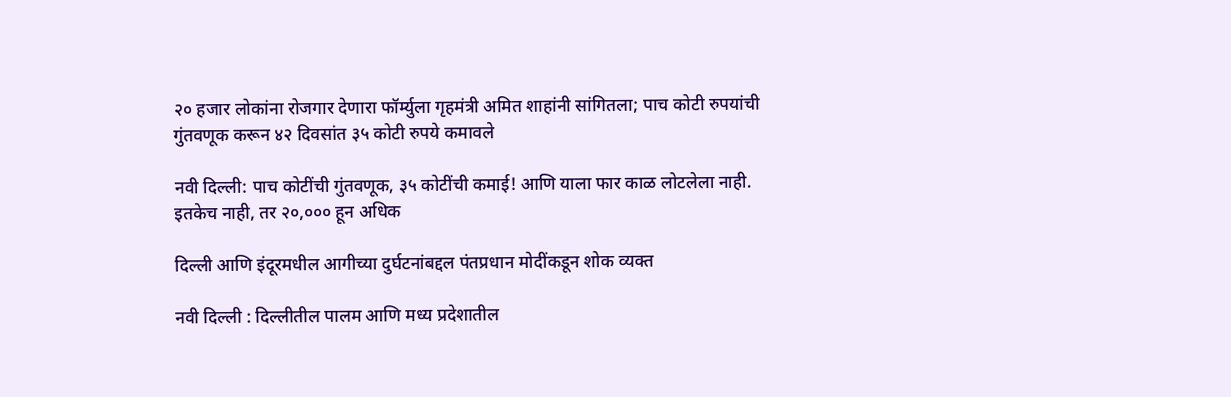२० हजार लोकांना रोजगार देणारा फॉर्म्युला गृहमंत्री अमित शाहांनी सांगितला; पाच कोटी रुपयांची गुंतवणूक करून ४२ दिवसांत ३५ कोटी रुपये कमावले

नवी दिल्ली: पाच कोटींची गुंतवणूक, ३५ कोटींची कमाई! आणि याला फार काळ लोटलेला नाही. इतकेच नाही, तर २०,००० हून अधिक

दिल्ली आणि इंदूरमधील आगीच्या दुर्घटनांबद्दल पंतप्रधान मोदींकडून शोक व्यक्त

नवी दिल्ली : दिल्लीतील पालम आणि मध्य प्रदेशातील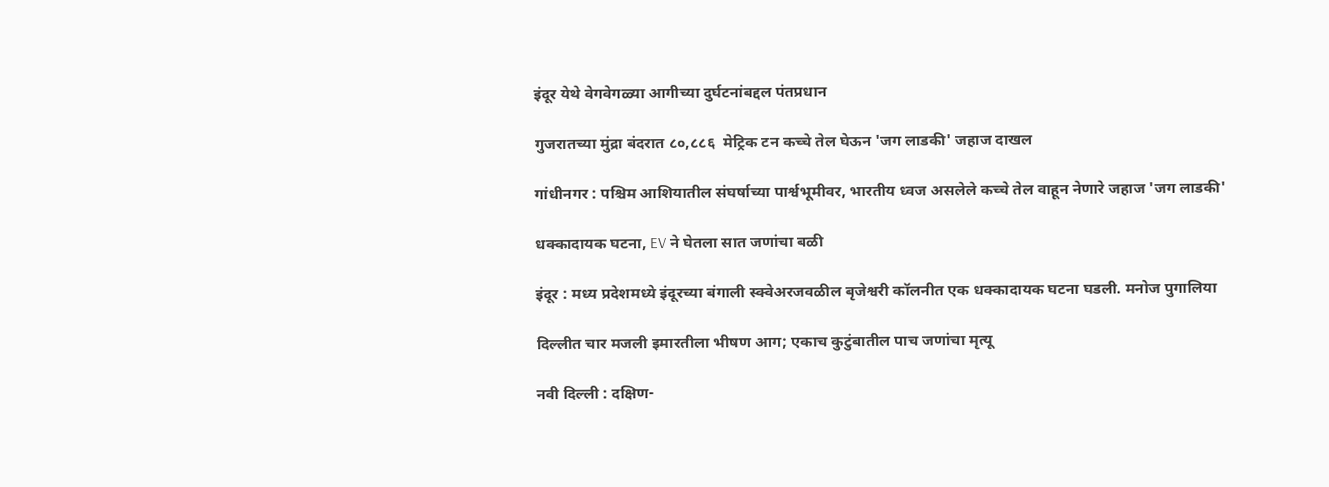इंदूर येथे वेगवेगळ्या आगीच्या दुर्घटनांबद्दल पंतप्रधान

गुजरातच्या मुंद्रा बंदरात ८०,८८६  मेट्रिक टन कच्चे तेल घेऊन 'जग लाडकी' जहाज दाखल

गांधीनगर : पश्चिम आशियातील संघर्षाच्या पार्श्वभूमीवर, भारतीय ध्वज असलेले कच्चे तेल वाहून नेणारे जहाज 'जग लाडकी'

धक्कादायक घटना, EV ने घेतला सात जणांचा बळी

इंदूर : मध्य प्रदेशमध्ये इंदूरच्या बंगाली स्क्वेअरजवळील बृजेश्वरी कॉलनीत एक धक्कादायक घटना घडली. मनोज पुगालिया

दिल्लीत चार मजली इमारतीला भीषण आग; एकाच कुटुंबातील पाच जणांचा मृत्यू

नवी दिल्ली : दक्षिण-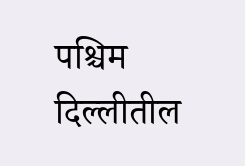पश्चिम दिल्लीतील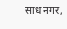साध नगर,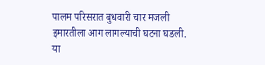पालम परिसरात बुधवारी चार मजली इमारतीला आग लागल्याची घटना घडली. या